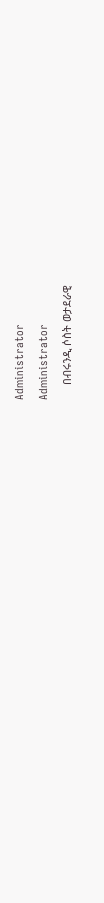Administrator

Administrator

     በብሩንዲ ሶስት ወታደራዊ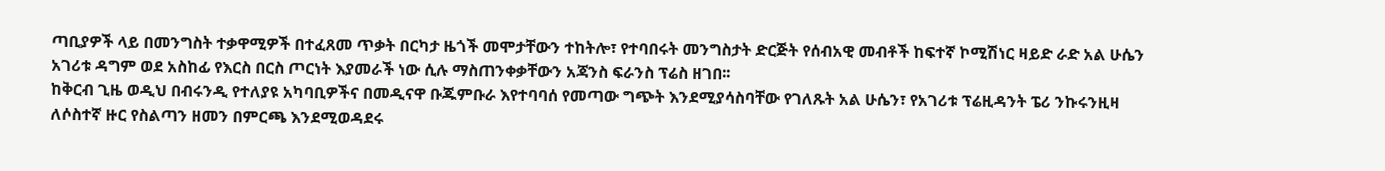ጣቢያዎች ላይ በመንግስት ተቃዋሚዎች በተፈጸመ ጥቃት በርካታ ዜጎች መሞታቸውን ተከትሎ፣ የተባበሩት መንግስታት ድርጅት የሰብአዊ መብቶች ከፍተኛ ኮሚሽነር ዛይድ ራድ አል ሁሴን አገሪቱ ዳግም ወደ አስከፊ የእርስ በርስ ጦርነት እያመራች ነው ሲሉ ማስጠንቀቃቸውን አጃንስ ፍራንስ ፕሬስ ዘገበ፡፡
ከቅርብ ጊዜ ወዲህ በብሩንዲ የተለያዩ አካባቢዎችና በመዲናዋ ቡጁምቡራ እየተባባሰ የመጣው ግጭት እንደሚያሳስባቸው የገለጹት አል ሁሴን፣ የአገሪቱ ፕሬዚዳንት ፔሪ ንኩሩንዚዛ ለሶስተኛ ዙር የስልጣን ዘመን በምርጫ እንደሚወዳደሩ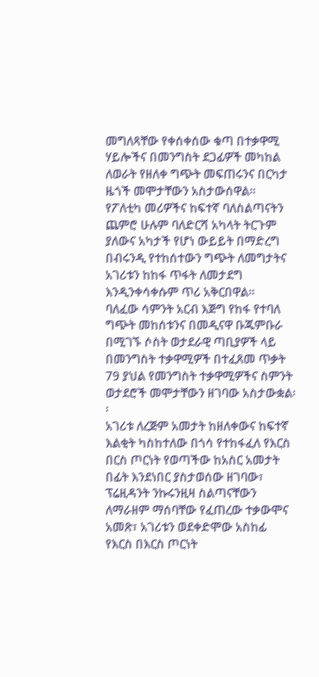መግለጻቸው የቀሰቀሰው ቁጣ በተቃዋሚ ሃይሎችና በመንግስት ደጋፊዎች መካከል ለወራት የዘለቀ ግጭት መፍጠሩንና በርካታ ዜጎች መሞታቸውን አስታውሰዋል፡፡
የፖለቲካ መሪዎችና ከፍተኛ ባለስልጣናትን ጨምሮ ሁሉም ባለድርሻ አካላት ትርጉም ያለውና አካታች የሆነ ውይይት በማድረግ በብሩንዲ የተከሰተውን ግጭት ለመግታትና አገሪቱን ከከፋ ጥፋት ለመታደግ እንዲንቀሳቀሱም ጥሪ አቅርበዋል።
ባለፈው ሳምንት አርብ እጅግ የከፋ የተባለ ግጭት መከሰቱንና በመዲናዋ ቡጁምቡራ በሚገኙ ሶስት ወታደራዊ ጣቢያዎች ላይ በመንግስት ተቃዋሚዎች በተፈጸመ ጥቃት 79 ያህል የመንግስት ተቃዋሚዎችና ስምንት ወታደሮች መሞታቸውን ዘገባው አስታውቋል፡፡
አገሪቱ ለረጅም አመታት ከዘለቀውና ከፍተኛ እልቂት ካስከተለው በጎሳ የተከፋፈለ የእርስ በርስ ጦርነት የወጣችው ከአስር አመታት በፊት እንደነበር ያስታወሰው ዘገባው፣ ፕሬዚዳንት ንኩሩንዚዛ ስልጣናቸውን ለማራዘም ማሰባቸው የፈጠረው ተቃውሞና አመጽ፣ አገሪቱን ወደቀድሞው አስከፊ የእርስ በእርስ ጦርነት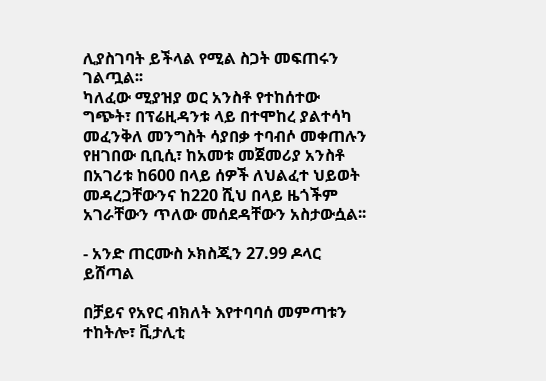ሊያስገባት ይችላል የሚል ስጋት መፍጠሩን ገልጧል፡፡
ካለፈው ሚያዝያ ወር አንስቶ የተከሰተው ግጭት፣ በፕሬዚዳንቱ ላይ በተሞከረ ያልተሳካ መፈንቅለ መንግስት ሳያበቃ ተባብሶ መቀጠሉን የዘገበው ቢቢሲ፣ ከአመቱ መጀመሪያ አንስቶ በአገሪቱ ከ600 በላይ ሰዎች ለህልፈተ ህይወት መዳረጋቸውንና ከ220 ሺህ በላይ ዜጎችም አገራቸውን ጥለው መሰደዳቸውን አስታውሷል፡፡

- አንድ ጠርሙስ ኦክስጂን 27.99 ዶላር ይሸጣል

በቻይና የአየር ብክለት እየተባባሰ መምጣቱን ተከትሎ፣ ቪታሊቲ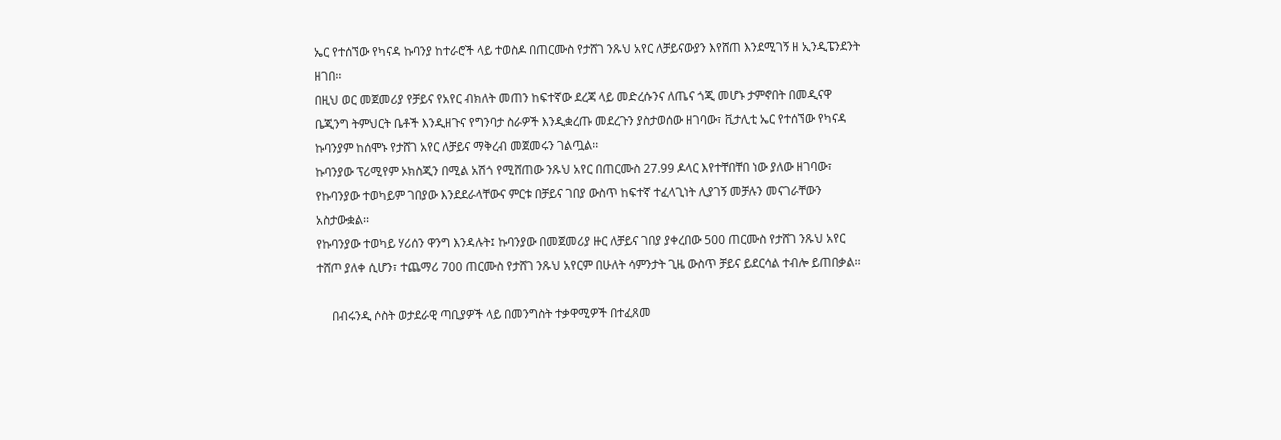ኤር የተሰኘው የካናዳ ኩባንያ ከተራሮች ላይ ተወስዶ በጠርሙስ የታሸገ ንጹህ አየር ለቻይናውያን እየሸጠ እንደሚገኝ ዘ ኢንዲፔንደንት ዘገበ፡፡
በዚህ ወር መጀመሪያ የቻይና የአየር ብክለት መጠን ከፍተኛው ደረጃ ላይ መድረሱንና ለጤና ጎጂ መሆኑ ታምኖበት በመዲናዋ ቤጂንግ ትምህርት ቤቶች እንዲዘጉና የግንባታ ስራዎች እንዲቋረጡ መደረጉን ያስታወሰው ዘገባው፣ ቪታሊቲ ኤር የተሰኘው የካናዳ ኩባንያም ከሰሞኑ የታሸገ አየር ለቻይና ማቅረብ መጀመሩን ገልጧል፡፡
ኩባንያው ፕሪሚየም ኦክስጂን በሚል አሽጎ የሚሸጠው ንጹህ አየር በጠርሙስ 27.99 ዶላር እየተቸበቸበ ነው ያለው ዘገባው፣ የኩባንያው ተወካይም ገበያው እንደደራላቸውና ምርቱ በቻይና ገበያ ውስጥ ከፍተኛ ተፈላጊነት ሊያገኝ መቻሉን መናገራቸውን አስታውቋል፡፡
የኩባንያው ተወካይ ሃሪሰን ዋንግ እንዳሉት፤ ኩባንያው በመጀመሪያ ዙር ለቻይና ገበያ ያቀረበው 500 ጠርሙስ የታሸገ ንጹህ አየር ተሸጦ ያለቀ ሲሆን፣ ተጨማሪ 700 ጠርሙስ የታሸገ ንጹህ አየርም በሁለት ሳምንታት ጊዜ ውስጥ ቻይና ይደርሳል ተብሎ ይጠበቃል፡፡

     በብሩንዲ ሶስት ወታደራዊ ጣቢያዎች ላይ በመንግስት ተቃዋሚዎች በተፈጸመ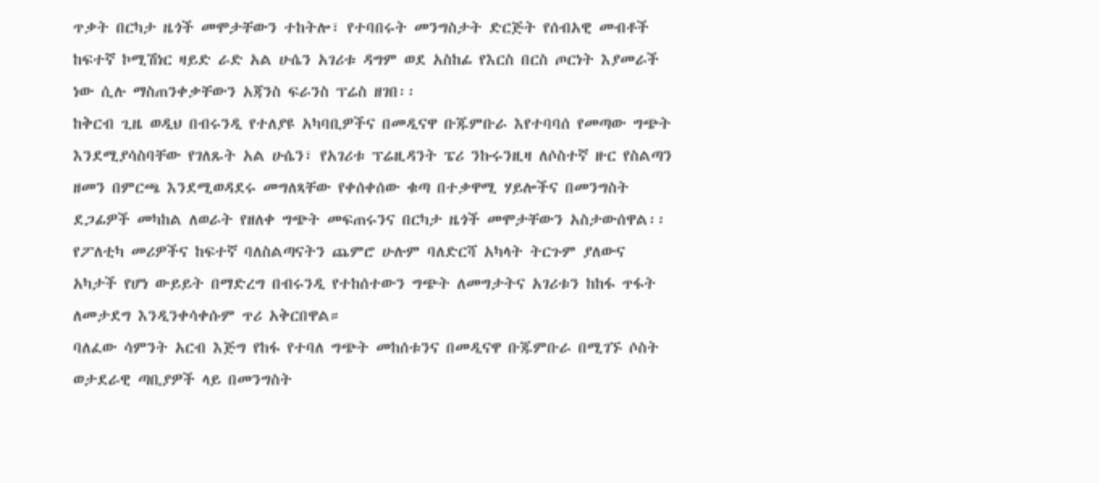ጥቃት በርካታ ዜጎች መሞታቸውን ተከትሎ፣ የተባበሩት መንግስታት ድርጅት የሰብአዊ መብቶች ከፍተኛ ኮሚሽነር ዛይድ ራድ አል ሁሴን አገሪቱ ዳግም ወደ አስከፊ የእርስ በርስ ጦርነት እያመራች ነው ሲሉ ማስጠንቀቃቸውን አጃንስ ፍራንስ ፕሬስ ዘገበ፡፡
ከቅርብ ጊዜ ወዲህ በብሩንዲ የተለያዩ አካባቢዎችና በመዲናዋ ቡጁምቡራ እየተባባሰ የመጣው ግጭት እንደሚያሳስባቸው የገለጹት አል ሁሴን፣ የአገሪቱ ፕሬዚዳንት ፔሪ ንኩሩንዚዛ ለሶስተኛ ዙር የስልጣን ዘመን በምርጫ እንደሚወዳደሩ መግለጻቸው የቀሰቀሰው ቁጣ በተቃዋሚ ሃይሎችና በመንግስት ደጋፊዎች መካከል ለወራት የዘለቀ ግጭት መፍጠሩንና በርካታ ዜጎች መሞታቸውን አስታውሰዋል፡፡
የፖለቲካ መሪዎችና ከፍተኛ ባለስልጣናትን ጨምሮ ሁሉም ባለድርሻ አካላት ትርጉም ያለውና አካታች የሆነ ውይይት በማድረግ በብሩንዲ የተከሰተውን ግጭት ለመግታትና አገሪቱን ከከፋ ጥፋት ለመታደግ እንዲንቀሳቀሱም ጥሪ አቅርበዋል።
ባለፈው ሳምንት አርብ እጅግ የከፋ የተባለ ግጭት መከሰቱንና በመዲናዋ ቡጁምቡራ በሚገኙ ሶስት ወታደራዊ ጣቢያዎች ላይ በመንግስት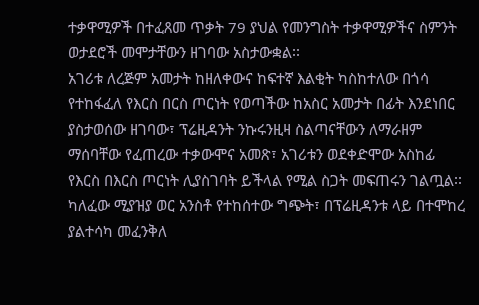ተቃዋሚዎች በተፈጸመ ጥቃት 79 ያህል የመንግስት ተቃዋሚዎችና ስምንት ወታደሮች መሞታቸውን ዘገባው አስታውቋል፡፡
አገሪቱ ለረጅም አመታት ከዘለቀውና ከፍተኛ እልቂት ካስከተለው በጎሳ የተከፋፈለ የእርስ በርስ ጦርነት የወጣችው ከአስር አመታት በፊት እንደነበር ያስታወሰው ዘገባው፣ ፕሬዚዳንት ንኩሩንዚዛ ስልጣናቸውን ለማራዘም ማሰባቸው የፈጠረው ተቃውሞና አመጽ፣ አገሪቱን ወደቀድሞው አስከፊ የእርስ በእርስ ጦርነት ሊያስገባት ይችላል የሚል ስጋት መፍጠሩን ገልጧል፡፡
ካለፈው ሚያዝያ ወር አንስቶ የተከሰተው ግጭት፣ በፕሬዚዳንቱ ላይ በተሞከረ ያልተሳካ መፈንቅለ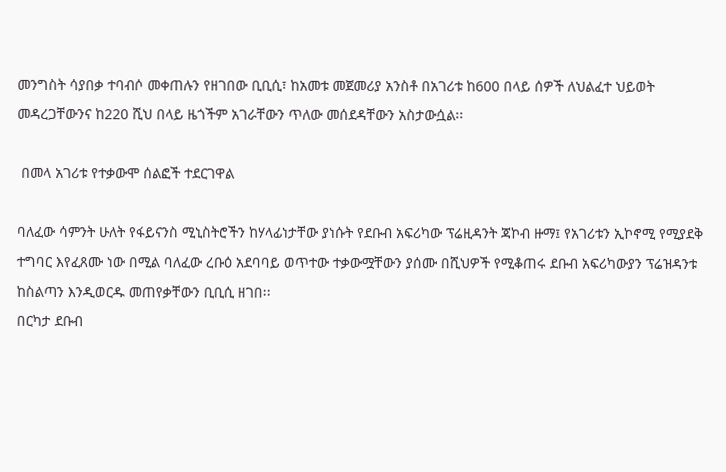መንግስት ሳያበቃ ተባብሶ መቀጠሉን የዘገበው ቢቢሲ፣ ከአመቱ መጀመሪያ አንስቶ በአገሪቱ ከ600 በላይ ሰዎች ለህልፈተ ህይወት መዳረጋቸውንና ከ220 ሺህ በላይ ዜጎችም አገራቸውን ጥለው መሰደዳቸውን አስታውሷል፡፡

 በመላ አገሪቱ የተቃውሞ ሰልፎች ተደርገዋል

ባለፈው ሳምንት ሁለት የፋይናንስ ሚኒስትሮችን ከሃላፊነታቸው ያነሱት የደቡብ አፍሪካው ፕሬዚዳንት ጃኮብ ዙማ፤ የአገሪቱን ኢኮኖሚ የሚያደቅ ተግባር እየፈጸሙ ነው በሚል ባለፈው ረቡዕ አደባባይ ወጥተው ተቃውሟቸውን ያሰሙ በሺህዎች የሚቆጠሩ ደቡብ አፍሪካውያን ፕሬዝዳንቱ ከስልጣን እንዲወርዱ መጠየቃቸውን ቢቢሲ ዘገበ፡፡
በርካታ ደቡብ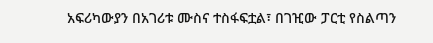አፍሪካውያን በአገሪቱ ሙስና ተስፋፍቷል፣ በገዢው ፓርቲ የስልጣን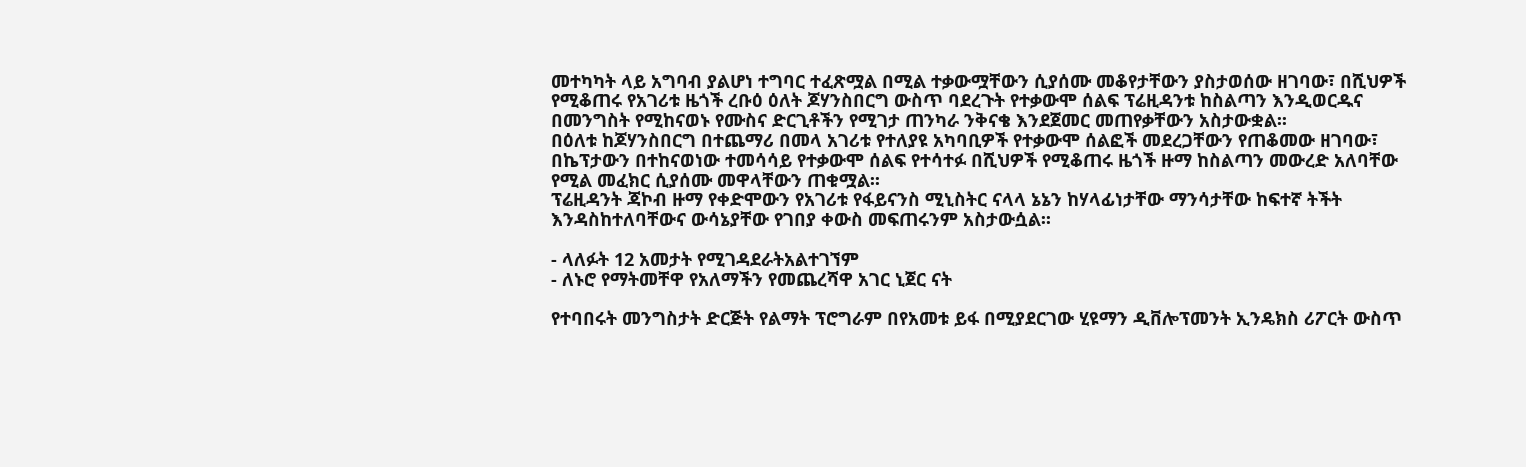መተካካት ላይ አግባብ ያልሆነ ተግባር ተፈጽሟል በሚል ተቃውሟቸውን ሲያሰሙ መቆየታቸውን ያስታወሰው ዘገባው፣ በሺህዎች የሚቆጠሩ የአገሪቱ ዜጎች ረቡዕ ዕለት ጆሃንስበርግ ውስጥ ባደረጉት የተቃውሞ ሰልፍ ፕሬዚዳንቱ ከስልጣን እንዲወርዱና በመንግስት የሚከናወኑ የሙስና ድርጊቶችን የሚገታ ጠንካራ ንቅናቄ እንደጀመር መጠየቃቸውን አስታውቋል፡፡
በዕለቱ ከጆሃንስበርግ በተጨማሪ በመላ አገሪቱ የተለያዩ አካባቢዎች የተቃውሞ ሰልፎች መደረጋቸውን የጠቆመው ዘገባው፣ በኬፕታውን በተከናወነው ተመሳሳይ የተቃውሞ ሰልፍ የተሳተፉ በሺህዎች የሚቆጠሩ ዜጎች ዙማ ከስልጣን መውረድ አለባቸው የሚል መፈክር ሲያሰሙ መዋላቸውን ጠቁሟል፡፡
ፕሬዚዳንት ጃኮብ ዙማ የቀድሞውን የአገሪቱ የፋይናንስ ሚኒስትር ናላላ ኔኔን ከሃላፊነታቸው ማንሳታቸው ከፍተኛ ትችት እንዳስከተለባቸውና ውሳኔያቸው የገበያ ቀውስ መፍጠሩንም አስታውሷል፡፡

- ላለፉት 12 አመታት የሚገዳደራትአልተገኘም
- ለኑሮ የማትመቸዋ የአለማችን የመጨረሻዋ አገር ኒጀር ናት

የተባበሩት መንግስታት ድርጅት የልማት ፕሮግራም በየአመቱ ይፋ በሚያደርገው ሂዩማን ዲቨሎፕመንት ኢንዴክስ ሪፖርት ውስጥ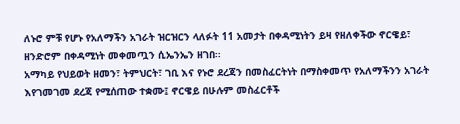ለኑሮ ምቹ የሆኑ የአለማችን አገራት ዝርዝርን ላለፉት 11 አመታት በቀዳሚነትን ይዛ የዘለቀችው ኖርዌይ፣ ዘንድሮም በቀዳሚነት መቀመጧን ሲኤንኤን ዘገበ፡፡
አማካይ የህይወት ዘመን፣ ትምህርት፣ ገቢ እና የኑሮ ደረጃን በመስፈርትነት በማስቀመጥ የአለማችንን አገራት እየገመገመ ደረጃ የሚሰጠው ተቋሙ፤ ኖርዌይ በሁሉም መስፈርቶች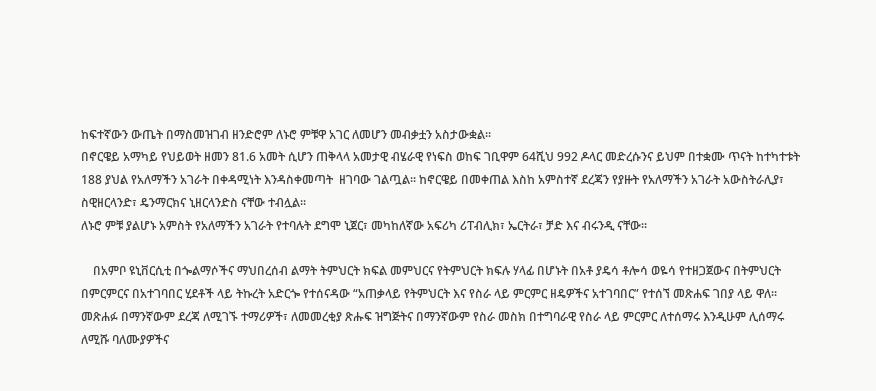ከፍተኛውን ውጤት በማስመዝገብ ዘንድሮም ለኑሮ ምቹዋ አገር ለመሆን መብቃቷን አስታውቋል፡፡
በኖርዌይ አማካይ የህይወት ዘመን 81.6 አመት ሲሆን ጠቅላላ አመታዊ ብሄራዊ የነፍስ ወከፍ ገቢዋም 64ሺህ 992 ዶላር መድረሱንና ይህም በተቋሙ ጥናት ከተካተቱት 188 ያህል የአለማችን አገራት በቀዳሚነት እንዳስቀመጣት  ዘገባው ገልጧል፡፡ ከኖርዌይ በመቀጠል እስከ አምስተኛ ደረጃን የያዙት የአለማችን አገራት አውስትራሊያ፣ ስዊዘርላንድ፣ ዴንማርክና ኒዘርላንድስ ናቸው ተብሏል፡፡
ለኑሮ ምቹ ያልሆኑ አምስት የአለማችን አገራት የተባሉት ደግሞ ኒጀር፣ መካከለኛው አፍሪካ ሪፐብሊክ፣ ኤርትራ፣ ቻድ እና ብሩንዲ ናቸው፡፡

    በአምቦ ዩኒቨርሲቲ በጐልማሶችና ማህበረሰብ ልማት ትምህርት ክፍል መምህርና የትምህርት ክፍሉ ሃላፊ በሆኑት በአቶ ያዴሳ ቶሎሳ ወዬሳ የተዘጋጀውና በትምህርት በምርምርና በአተገባበር ሂደቶች ላይ ትኩረት አድርጐ የተሰናዳው “አጠቃላይ የትምህርት እና የስራ ላይ ምርምር ዘዴዎችና አተገባበር” የተሰኘ መጽሐፍ ገበያ ላይ ዋለ፡፡ መጽሐፉ በማንኛውም ደረጃ ለሚገኙ ተማሪዎች፣ ለመመረቂያ ጽሑፍ ዝግጅትና በማንኛውም የስራ መስክ በተግባራዊ የስራ ላይ ምርምር ለተሰማሩ እንዲሁም ሊሰማሩ ለሚሹ ባለሙያዎችና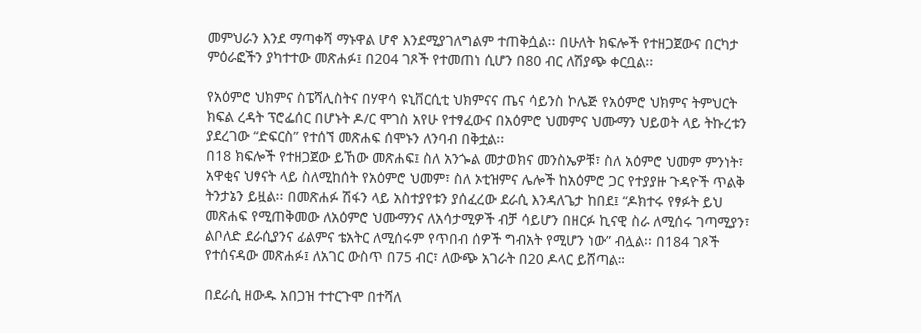መምህራን እንደ ማጣቀሻ ማኑዋል ሆኖ እንደሚያገለግልም ተጠቅሷል፡፡ በሁለት ክፍሎች የተዘጋጀውና በርካታ ምዕራፎችን ያካተተው መጽሐፉ፤ በ204 ገጾች የተመጠነ ሲሆን በ80 ብር ለሽያጭ ቀርቧል፡፡

የአዕምሮ ህክምና ስፔሻሊስትና በሃዋሳ ዩኒቨርሲቲ ህክምናና ጤና ሳይንስ ኮሌጅ የአዕምሮ ህክምና ትምህርት ክፍል ረዳት ፕሮፌሰር በሆኑት ዶ/ር ሞገስ አየሁ የተፃፈውና በአዕምሮ ህመምና ህሙማን ህይወት ላይ ትኩረቱን ያደረገው “ድፍርስ” የተሰኘ መጽሐፍ ሰሞኑን ለንባብ በቅቷል፡፡
በ18 ክፍሎች የተዘጋጀው ይኸው መጽሐፍ፤ ስለ አንጐል መታወክና መንስኤዎቹ፣ ስለ አዕምሮ ህመም ምንነት፣ አዋቂና ህፃናት ላይ ስለሚከሰት የአዕምሮ ህመም፣ ስለ ኦቲዝምና ሌሎች ከአዕምሮ ጋር የተያያዙ ጉዳዮች ጥልቅ ትንታኔን ይዟል፡፡ በመጽሐፉ ሽፋን ላይ አስተያየቱን ያሰፈረው ደራሲ እንዳለጌታ ከበደ፤ “ዶክተሩ የፃፉት ይህ መጽሐፍ የሚጠቅመው ለአዕምሮ ህሙማንና ለአሳታሚዎች ብቻ ሳይሆን በዘርፉ ኪናዊ ስራ ለሚሰሩ ገጣሚያን፣ ልቦለድ ደራሲያንና ፊልምና ቴአትር ለሚሰሩም የጥበብ ሰዎች ግብአት የሚሆን ነው” ብሏል፡፡ በ184 ገጾች የተሰናዳው መጽሐፉ፤ ለአገር ውስጥ በ75 ብር፣ ለውጭ አገራት በ20 ዶላር ይሸጣል።

በደራሲ ዘውዱ አበጋዝ ተተርጉሞ በተሻለ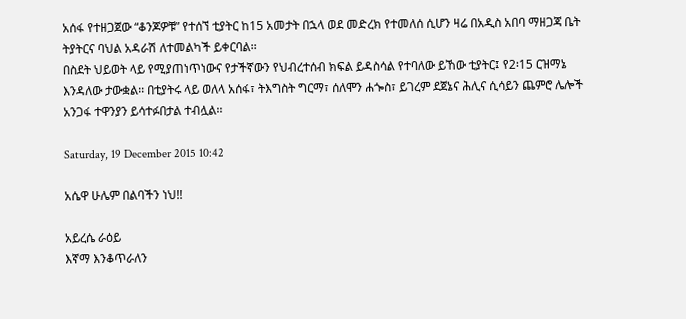አሰፋ የተዘጋጀው “ቆንጆዎቹ” የተሰኘ ቲያትር ከ15 አመታት በኋላ ወደ መድረክ የተመለሰ ሲሆን ዛሬ በአዲስ አበባ ማዘጋጃ ቤት ትያትርና ባህል አዳራሽ ለተመልካች ይቀርባል፡፡
በስደት ህይወት ላይ የሚያጠነጥነውና የታችኛውን የህብረተሰብ ክፍል ይዳስሳል የተባለው ይኸው ቲያትር፤ የ2፡15 ርዝማኔ እንዳለው ታውቋል፡፡ በቲያትሩ ላይ ወለላ አሰፋ፣ ትእግስት ግርማ፣ ሰለሞን ሐጐስ፣ ይገረም ደጀኔና ሕሊና ሲሳይን ጨምሮ ሌሎች አንጋፋ ተዋንያን ይሳተፉበታል ተብሏል፡፡

Saturday, 19 December 2015 10:42

አሴዋ ሁሌም በልባችን ነህ!!

አይረሴ ራዕይ
እኛማ እንቆጥራለን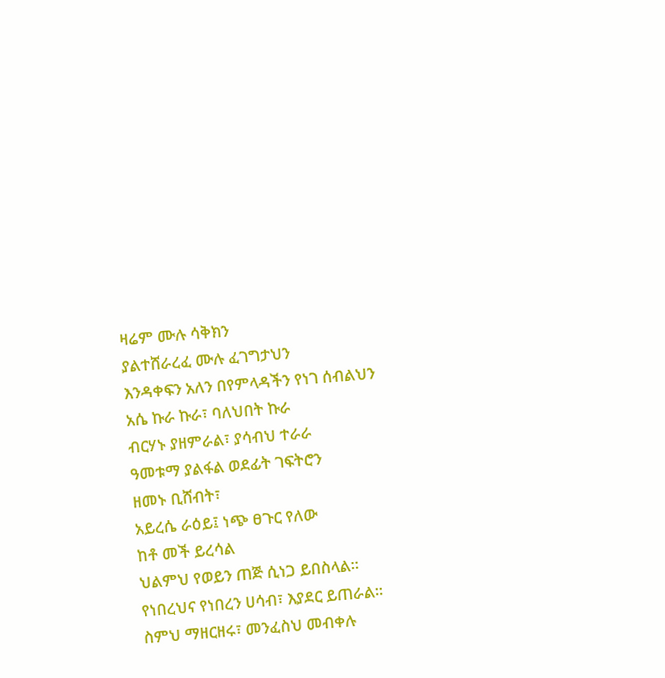ዛሬም ሙሉ ሳቅክን
ያልተሸራረፈ ሙሉ ፈገግታህን
እንዳቀፍን አለን በየምላዳችን የነገ ሰብልህን
አሴ ኩራ ኩራ፣ ባለህበት ኩራ
ብርሃኑ ያዘምራል፣ ያሳብህ ተራራ
ዓመቱማ ያልፋል ወደፊት ገፍትሮን
ዘመኑ ቢሸብት፣
አይረሴ ራዕይ፤ ነጭ ፀጉር የለው
ከቶ መች ይረሳል
ህልምህ የወይን ጠጅ ሲነጋ ይበስላል፡፡
የነበረህና የነበረን ሀሳብ፣ እያደር ይጠራል፡፡
ስምህ ማዘርዘሩ፣ መንፈስህ መብቀሉ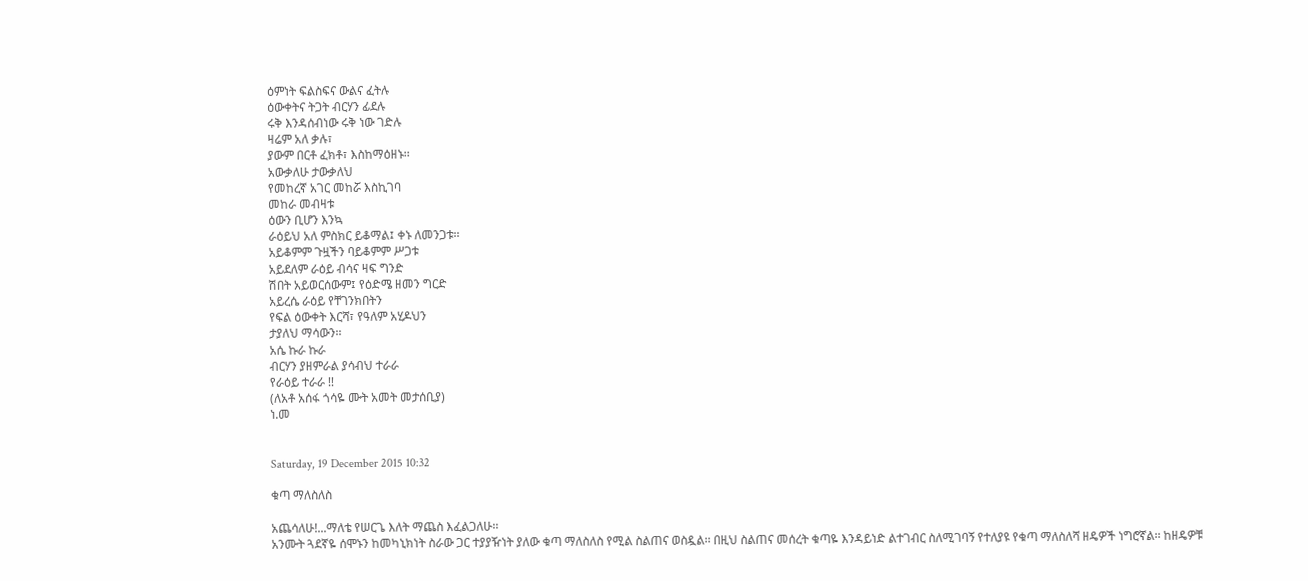ዕምነት ፍልስፍና ውልና ፈትሉ
ዕውቀትና ትጋት ብርሃን ፊደሉ
ሩቅ እንዳሰብነው ሩቅ ነው ገድሉ
ዛሬም አለ ቃሉ፣
ያውም በርቶ ፈክቶ፣ እስከማዕዘኑ፡፡
አውቃለሁ ታውቃለህ
የመከረኛ አገር መከሯ እስኪገባ
መከራ መብዛቱ
ዕውን ቢሆን እንኳ
ራዕይህ አለ ምስክር ይቆማል፤ ቀኑ ለመንጋቱ፡፡
አይቆምም ጉዟችን ባይቆምም ሥጋቱ
አይደለም ራዕይ ብሳና ዛፍ ግንድ
ሽበት አይወርሰውም፤ የዕድሜ ዘመን ግርድ
አይረሴ ራዕይ የቸገንክበትን
የፍል ዕውቀት እርሻ፣ የዓለም አሂዶህን
ታያለህ ማሳውን፡፡
አሴ ኩራ ኩራ
ብርሃን ያዘምራል ያሳብህ ተራራ
የራዕይ ተራራ !!
(ለአቶ አሰፋ ጎሳዬ ሙት አመት መታሰቢያ)
ነ.መ


Saturday, 19 December 2015 10:32

ቁጣ ማለስለስ

አጨሳለሁ!...ማለቴ የሠርጌ እለት ማጨስ እፈልጋለሁ፡፡
አንሙት ጓደኛዬ ሰሞኑን ከመካኒክነት ስራው ጋር ተያያዥነት ያለው ቁጣ ማለስለስ የሚል ስልጠና ወስዷል፡፡ በዚህ ስልጠና መሰረት ቁጣዬ እንዳይነድ ልተገብር ስለሚገባኝ የተለያዩ የቁጣ ማለስለሻ ዘዴዎች ነግሮኛል፡፡ ከዘዴዎቹ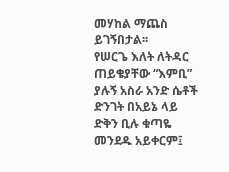መሃከል ማጨስ ይገኝበታል፡፡
የሠርጌ እለት ለትዳር ጠይቄያቸው “እምቢ” ያሉኝ አስራ አንድ ሴቶች ድንገት በአይኔ ላይ ድቅን ቢሉ ቁጣዬ መንደዱ አይቀርም፤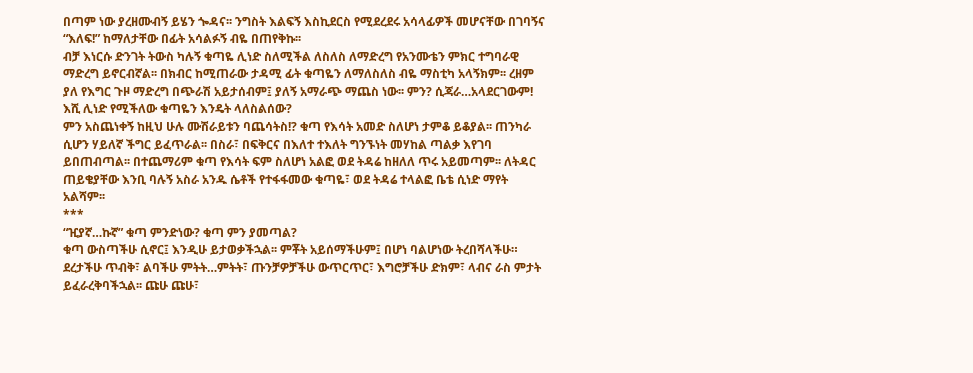በጣም ነው ያረዘሙብኝ ይሄን ጐዳና፡፡ ንግስት እልፍኝ እስኪደርስ የሚደረደሩ አሳላፊዎች መሆናቸው በገባኝና “እለፍ!” ከማለታቸው በፊት አሳልፉኝ ብዬ በጠየቅኩ፡፡
ብቻ እነርሱ ድንገት ትውስ ካሉኝ ቁጣዬ ሊነድ ስለሚችል ለስለስ ለማድረግ የአንሙቴን ምክር ተግባራዊ ማድረግ ይኖርብኛል፡፡ በክብር ከሚጠራው ታዳሚ ፊት ቁጣዬን ለማለስለስ ብዬ ማስቲካ አላኝክም፡፡ ረዘም ያለ የእግር ጉዞ ማድረግ በጭራሽ አይታሰብም፤ ያለኝ አማራጭ ማጨስ ነው፡፡ ምን? ሲጃራ…አላደርገውም! እሺ ሊነድ የሚችለው ቁጣዬን እንዴት ላለስልሰው?
ምን አስጨነቀኝ ከዚህ ሁሉ ሙሽራይቱን ባጨሳትስ!? ቁጣ የእሳት አመድ ስለሆነ ታምቆ ይቆያል፡፡ ጠንካራ ሲሆን ሃይለኛ ችግር ይፈጥራል፡፡ በስራ፣ በፍቅርና በእለተ ተእለት ግንኙነት መሃከል ጣልቃ እየገባ ይበጠብጣል፡፡ በተጨማሪም ቁጣ የእሳት ፍም ስለሆነ አልፎ ወደ ትዳሬ ከዘለለ ጥሩ አይመጣም፡፡ ለትዳር ጠይቄያቸው እንቢ ባሉኝ አስራ አንዱ ሴቶች የተፋፋመው ቁጣዬ፣ ወደ ትዳሬ ተላልፎ ቤቴ ሲነድ ማየት አልሻም፡፡
***
“ዢያኛ…ኩኛ” ቁጣ ምንድነው? ቁጣ ምን ያመጣል?
ቁጣ ውስጣችሁ ሲኖር፤ እንዲሁ ይታወቃችኋል፡፡ ምቾት አይሰማችሁም፤ በሆነ ባልሆነው ትረበሻላችሁ። ደረታችሁ ጥብቅ፣ ልባችሁ ምትት…ምትት፣ ጡንቻዎቻችሁ ውጥርጥር፣ እግሮቻችሁ ድክም፣ ላብና ራስ ምታት ይፈራረቅባችኋል፡፡ ጩሁ ጩሁ፣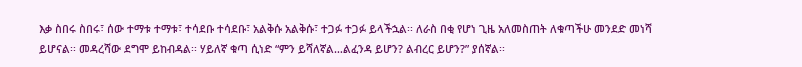እቃ ስበሩ ስበሩ፣ ሰው ተማቱ ተማቱ፣ ተሳደቡ ተሳደቡ፣ አልቅሱ አልቅሱ፣ ተጋፉ ተጋፉ ይላችኋል፡፡ ለራስ በቂ የሆነ ጊዜ አለመስጠት ለቁጣችሁ መንደድ መነሻ ይሆናል፡፡ መዳረሻው ደግሞ ይከብዳል፡፡ ሃይለኛ ቁጣ ሲነድ “ምን ይሻለኛል…ልፈንዳ ይሆን? ልብረር ይሆን?” ያሰኛል፡፡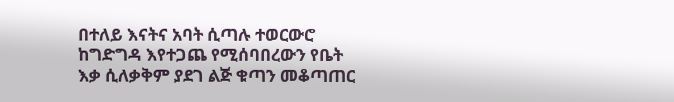በተለይ እናትና አባት ሲጣሉ ተወርውሮ ከግድግዳ እየተጋጨ የሚሰባበረውን የቤት እቃ ሲለቃቅም ያደገ ልጅ ቁጣን መቆጣጠር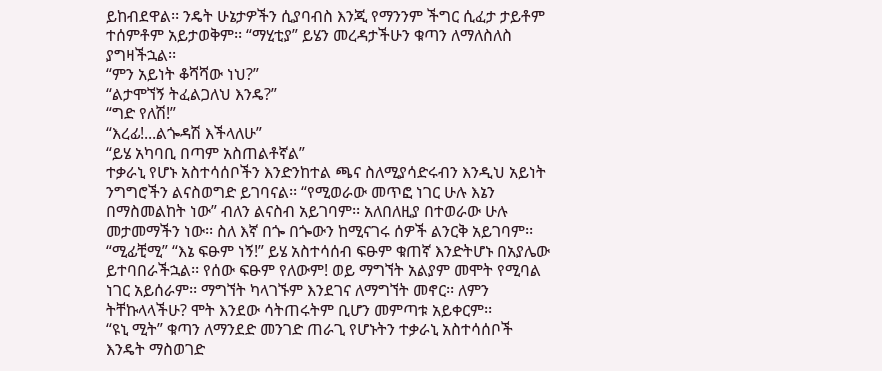ይከብደዋል፡፡ ንዴት ሁኔታዎችን ሲያባብስ እንጂ የማንንም ችግር ሲፈታ ታይቶም ተሰምቶም አይታወቅም፡፡ “ማሂቲያ” ይሄን መረዳታችሁን ቁጣን ለማለስለስ ያግዛችኋል፡፡
“ምን አይነት ቆሻሻው ነህ?”
“ልታሞኘኝ ትፈልጋለህ እንዴ?”
“ግድ የለሽ!”
“እረፊ!...ልጐዳሽ እችላለሁ”
“ይሄ አካባቢ በጣም አስጠልቶኛል”
ተቃራኒ የሆኑ አስተሳሰቦችን እንድንከተል ጫና ስለሚያሳድሩብን እንዲህ አይነት ንግግሮችን ልናስወግድ ይገባናል፡፡ “የሚወራው መጥፎ ነገር ሁሉ እኔን በማስመልከት ነው” ብለን ልናስብ አይገባም፡፡ አለበለዚያ በተወራው ሁሉ መታመማችን ነው፡፡ ስለ እኛ በጐ በጐውን ከሚናገሩ ሰዎች ልንርቅ አይገባም፡፡
“ሚፊቺሚ” “እኔ ፍፁም ነኝ!” ይሄ አስተሳሰብ ፍፁም ቁጠኛ እንድትሆኑ በአያሌው ይተባበራችኋል፡፡ የሰው ፍፁም የለውም! ወይ ማግኘት አልያም መሞት የሚባል ነገር አይሰራም፡፡ ማግኘት ካላገኙም እንደገና ለማግኘት መኖር፡፡ ለምን ትቸኩላላችሁ? ሞት እንደው ሳትጠሩትም ቢሆን መምጣቱ አይቀርም፡፡
“ዩኒ ሚት” ቁጣን ለማንደድ መንገድ ጠራጊ የሆኑትን ተቃራኒ አስተሳሰቦች እንዴት ማስወገድ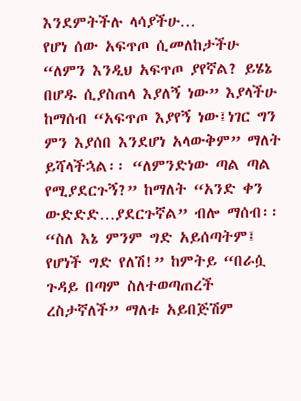እንደምትችሉ ላሳያችሁ…
የሆነ ሰው አፍጥጦ ሲመለከታችሁ “ለምን እንዲህ አፍጥጦ ያየኛል? ይሄኔ በሆዱ ሲያስጠላ እያለኝ ነው” እያላችሁ ከማሰብ “አፍጥጦ እያየኝ ነው፤ነገር ግን ምን እያሰበ እንደሆነ አላውቅም” ማለት ይሻላችኋል፡፡ “ለምንድነው ጣል ጣል የሚያደርጉኝ?” ከማለት “አንድ ቀን ውድድድ…ያደርጉኛል” ብሎ ማሰብ፡፡ “ስለ እኔ ምንም ግድ አይሰጣትም፤ የሆነች ግድ የለሽ!” ከምትይ “በራሷ ጉዳይ በጣም ስለተወጣጠረች ረስታኛለች” ማለቱ አይበጅሽም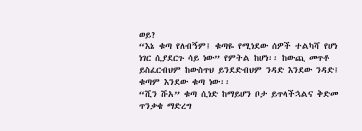ወይ?
“እኔ ቁጣ የለብኝም፤ ቁጣዬ የሚነደው ሰዎች ተልካሻ የሆነ ነገር ሲያደርጉ ሳይ ነው” የምትል ከሆነ፡፡ ከውጪ መጥቶ ይስፈርብህም ከውስጥህ ይንደድብህም ንዳድ እንደው ንዳድ፤ ቁጣም እንደው ቁጣ ነው፡፡
“ሺን ሹአ” ቁጣ ሲነድ ከማይሆን ቦታ ይጥላችኋልና ቅድመ ጥንቃቄ ማድረግ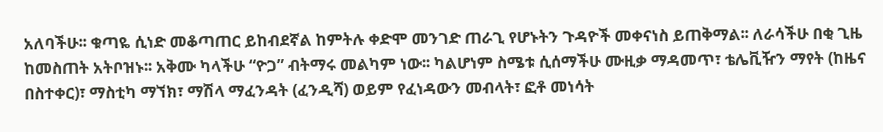አለባችሁ፡፡ ቁጣዬ ሲነድ መቆጣጠር ይከብደኛል ከምትሉ ቀድሞ መንገድ ጠራጊ የሆኑትን ጉዳዮች መቀናነስ ይጠቅማል፡፡ ለራሳችሁ በቂ ጊዜ ከመስጠት አትቦዝኑ፡፡ አቅሙ ካላችሁ “ዮጋ” ብትማሩ መልካም ነው፡፡ ካልሆነም ስሜቱ ሲሰማችሁ ሙዚቃ ማዳመጥ፣ ቴሌቪዥን ማየት (ከዜና በስተቀር)፣ ማስቲካ ማኘክ፣ ማሽላ ማፈንዳት (ፈንዲሻ) ወይም የፈነዳውን መብላት፣ ፎቶ መነሳት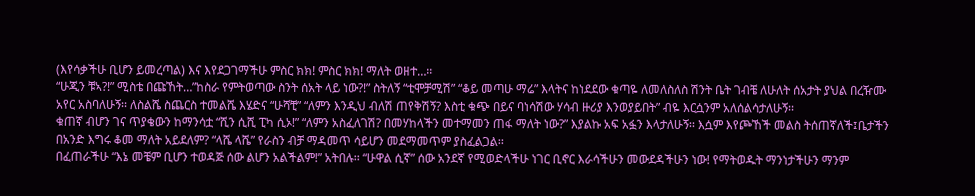(እየሳቃችሁ ቢሆን ይመረጣል) እና እየደጋገማችሁ ምስር ክክ! ምስር ክክ! ማለት ወዘተ…፡፡
“ሁጂን ቹኣ?!” ሚስቴ በጩኸት…”ከስራ የምትወጣው ስንት ሰአት ላይ ነው?!” ስትለኝ “ቲሞቻሚሽ” “ቆይ መጣሁ ማሬ” እላትና ከነደደው ቁጣዬ ለመለስለስ ሽንት ቤት ገብቼ ለሁለት ሰአታት ያህል በረዥሙ አየር አስባለሁኝ፡፡ ለስልሼ ስጨርስ ተመልሼ እሄድና “ሁሻቺ” “ለምን እንዲህ ብለሽ ጠየቅሽኝ? እስቲ ቁጭ በይና ባነሳሽው ሃሳብ ዙሪያ እንወያይበት” ብዬ እርሷንም አለሰልሳታለሁኝ፡፡
ቁጠኛ ብሆን ገና ጥያቄውን ከማንሳቷ “ሺን ሲሺ ፒካ ሲኦ!” “ለምን አስፈለገሽ? በመሃከላችን መተማመን ጠፋ ማለት ነው?” እያልኩ አፍ አፏን እላታለሁኝ፡፡ እሷም እየጮኸች መልስ ትሰጠኛለች፤ቤታችን በአንድ እግሩ ቆመ ማለት አይደለም? “ላሼ ላሼ” የራስን ብቻ ማዳመጥ ሳይሆን መደማመጥም ያስፈልጋል፡፡
በፈጠራችሁ “እኔ መቼም ቢሆን ተወዳጅ ሰው ልሆን አልችልም!” አትበሉ፡፡ “ሁዋል ሲኛ” ሰው አንደኛ የሚወድላችሁ ነገር ቢኖር እራሳችሁን መውደዳችሁን ነው! የማትወዱት ማንነታችሁን ማንም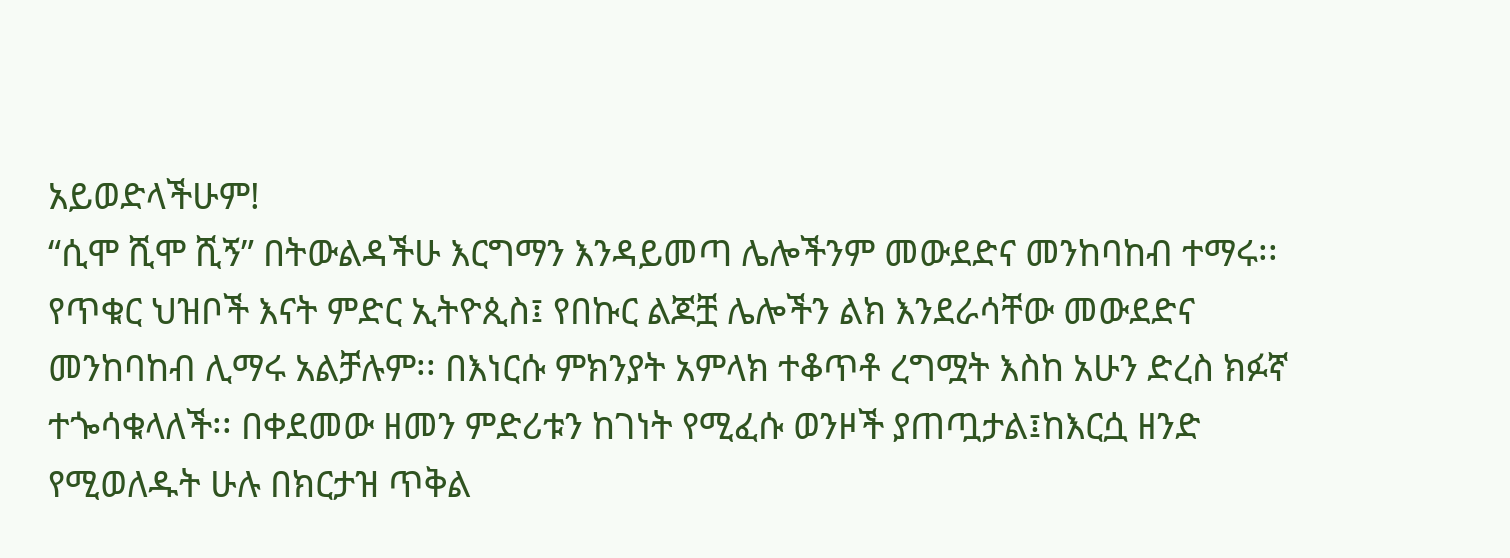አይወድላችሁም!
“ሲሞ ሺሞ ሺኝ” በትውልዳችሁ እርግማን እንዳይመጣ ሌሎችንም መውደድና መንከባከብ ተማሩ፡፡ የጥቁር ህዝቦች እናት ምድር ኢትዮጲስ፤ የበኩር ልጆቿ ሌሎችን ልክ እንደራሳቸው መውደድና መንከባከብ ሊማሩ አልቻሉም፡፡ በእነርሱ ምክንያት አምላክ ተቆጥቶ ረግሟት እስከ አሁን ድረስ ክፉኛ ተጐሳቁላለች፡፡ በቀደመው ዘመን ምድሪቱን ከገነት የሚፈሱ ወንዞች ያጠጧታል፤ከእርሷ ዘንድ የሚወለዱት ሁሉ በክርታዝ ጥቅል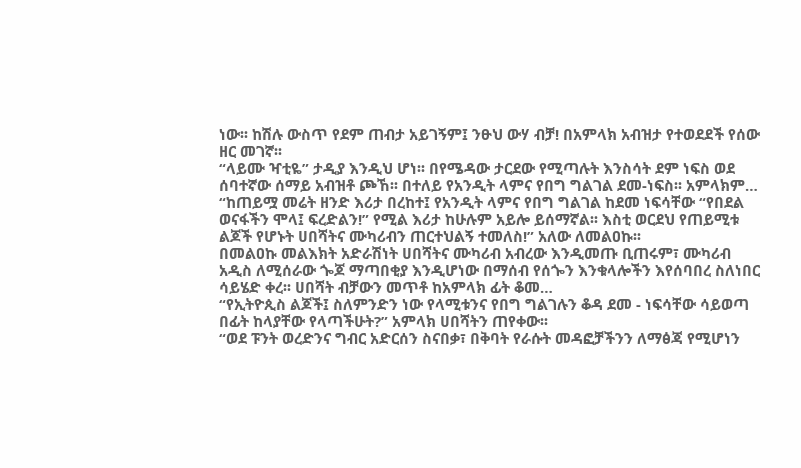ነው፡፡ ከሽሉ ውስጥ የደም ጠብታ አይገኝም፤ ንፁህ ውሃ ብቻ! በአምላክ አብዝታ የተወደደች የሰው ዘር መገኛ፡፡
“ላይሙ ዣቲዬ” ታዲያ እንዲህ ሆነ፡፡ በየሜዳው ታርደው የሚጣሉት እንስሳት ደም ነፍስ ወደ ሰባተኛው ሰማይ አብዝቶ ጮኸ፡፡ በተለይ የአንዲት ላምና የበግ ግልገል ደመ-ነፍስ፡፡ አምላክም…
“ከጠይሟ መሬት ዘንድ እሪታ በረከተ፤ የአንዲት ላምና የበግ ግልገል ከደመ ነፍሳቸው “የበደል ወናፋችን ሞላ፤ ፍረድልን!” የሚል እሪታ ከሁሉም አይሎ ይሰማኛል፡፡ እስቲ ወርደህ የጠይሚቱ ልጆች የሆኑት ሀበሻትና ሙካሪብን ጠርተህልኝ ተመለስ!” አለው ለመልዐኩ፡፡
በመልዐኩ መልእክት አድራሽነት ሀበሻትና ሙካሪብ አብረው እንዲመጡ ቢጠሩም፣ ሙካሪብ አዲስ ለሚሰራው ጐጆ ማጣበቂያ እንዲሆነው በማሰብ የሰጐን እንቁላሎችን እየሰባበረ ስለነበር ሳይሄድ ቀረ፡፡ ሀበሻት ብቻውን መጥቶ ከአምላክ ፊት ቆመ…
“የኢትዮጲስ ልጆች፤ ስለምንድን ነው የላሚቱንና የበግ ግልገሉን ቆዳ ደመ - ነፍሳቸው ሳይወጣ በፊት ከላያቸው የላጣችሁት?” አምላክ ሀበሻትን ጠየቀው፡፡
“ወደ ፑንት ወረድንና ግብር አድርሰን ስናበቃ፣ በቅባት የራሱት መዳፎቻችንን ለማፅጃ የሚሆነን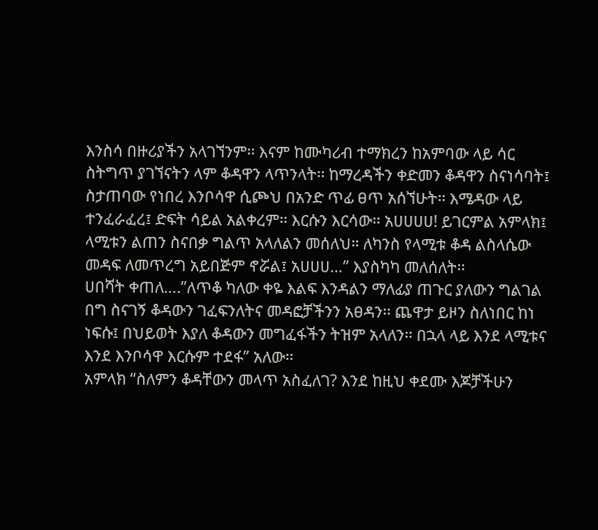እንስሳ በዙሪያችን አላገኘንም፡፡ እናም ከሙካሪብ ተማክረን ከአምባው ላይ ሳር ስትግጥ ያገኘናትን ላም ቆዳዋን ላጥንላት፡፡ ከማረዳችን ቀድመን ቆዳዋን ስናነሳባት፤ ስታጠባው የነበረ እንቦሳዋ ሲጮህ በአንድ ጥፊ ፀጥ አሰኘሁት፡፡ እሜዳው ላይ ተንፈራፈረ፤ ድፍት ሳይል አልቀረም፡፡ እርሱን እርሳው፡፡ አሀሀሀሀ! ይገርምል አምላክ፤ ላሚቱን ልጠን ስናበቃ ግልጥ አላለልን መሰለህ። ለካንስ የላሚቱ ቆዳ ልስላሴው መዳፍ ለመጥረግ አይበጅም ኖሯል፤ አሀሀሀ…” እያስካካ መለሰለት፡፡
ሀበሻት ቀጠለ….”ለጥቆ ካለው ቀዬ እልፍ እንዳልን ማለፊያ ጠጉር ያለውን ግልገል በግ ስናገኝ ቆዳውን ገፈፍንለትና መዳፎቻችንን አፀዳን፡፡ ጨዋታ ይዞን ስለነበር ከነ ነፍሱ፤ በህይወት እያለ ቆዳውን መግፈፋችን ትዝም አላለን፡፡ በኋላ ላይ እንደ ላሚቱና እንደ እንቦሳዋ እርሱም ተደፋ” አለው፡፡
አምላክ “ስለምን ቆዳቸውን መላጥ አስፈለገ? እንደ ከዚህ ቀደሙ እጆቻችሁን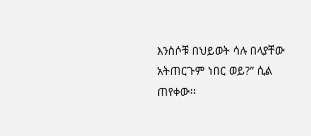እንስሶቹ በህይወት ሳሉ በላያቸው አትጠርጉም ነበር ወይ?” ሲል ጠየቀው፡፡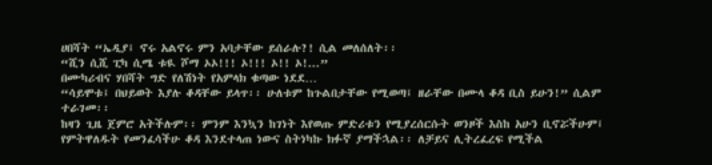ሀበሻት “ኤዲያ፤ ኖሩ አልኖሩ ምን አባታቸው ይሰራሉ?! ሲል መለሰለት፡፡
“ሺን ሲሺ ፒካ ሲሜ ቱዪ ሾማ ኦኦ!!! ኦ!!! ኦ!! ኦ!...”
በሙካሪብና ሃበሻት ግድ የለሽነት የአምላክ ቁጣው ነደደ…
“ሳይሞቱ፤ በህይወት እያሉ ቆዳቸው ይላጥ፡፡ ሁለቱም ከጉልበታቸው የሚወጣ፤ ዘራቸው በሙላ ቆዳ ቢስ ይሁን!” ሲልም ተራገመ፡፡
ከዛን ጊዜ ጀምሮ አትችሉም፡፡ ምንም እንኳን ከገነት እየወጡ ምድሪቱን የሚያረሰርሱት ወንዞች እስከ አሁን ቢኖሯችሁም፤ የምትዋለዱት የመንፈሳችሁ ቆዳ እንደተላጠ ነውና ስትነካኩ ክፉኛ ያማችኋል፡፡ ለቻይና ሊትረፈረፍ የሚችል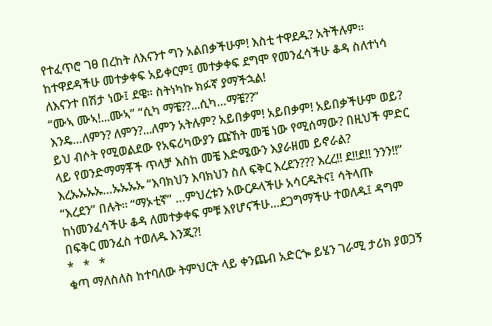የተፈጥሮ ገፀ በረከት ለእናንተ ግን አልበቃችሁም! እስቲ ተዋደዱ? አትችሉም፡፡ ከተዋደዳችሁ መተቃቀፍ አይቀርም፤ መተቃቀፍ ደግሞ የመንፈሳችሁ ቆዳ ስለተነሳ ለእናንተ በሽታ ነው፤ ደዌ፡፡ ስትነካኩ ክፉኛ ያማችኋል!
“ሙኣ ሙኣ!...ሙኣ” “ሲካ ማቼ??...ሲካ…ማቼ??”
እንዴ…ለምን? ለምን?...ለምን አትሉም? አይበቃም! አይበቃም! አይበቃችሁም ወይ? ይህ ብሶት የሚወልደው የአፍሪካውያን ጩኸት መቼ ነው የሚሰማው? በዚህች ምድር ላይ የወንድማማቾች ጥላቻ እስከ መቼ እድሜውን እያራዘመ ይኖራል?
እረኡኡኡኡ…ኡኡኡኡ “እባክህን እባክህን ስለ ፍቅር እረደን??? እረረ!! ደ!!ደ!! ንንን!!” “እረደን” በሉት። “ማኦቲኛ” …ምህረቱን አውርዶላችሁ አሳርዱትና፤ ሳትላጡ ከነመንፈሳችሁ ቆዳ ለመተቃቀፍ ምቹ እየሆናችሁ…ደጋግማችሁ ተወለዱ፤ ዳግም በፍቅር መንፈስ ተወለዱ እንጂ?!
*   *   *
ቁጣ ማለስለስ ከተባለው ትምህርት ላይ ቀንጨብ አድርጐ ይሄን ገራሚ ታሪክ ያወጋኝ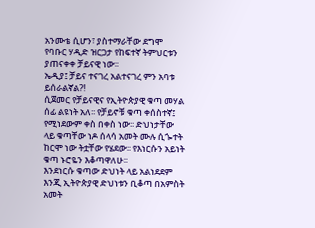አንሙቴ ሲሆን፣ ያስተማራቸው ደግሞ የባቡር ሃዲድ ዝርጋታ የከፍተኛ ትምህርቱን ያጠናቀቀ ቻይናዊ ነው፡፡
ኤዲያ፤ ቻይና ተናገረ አልተናገረ ምን አባቱ ይሰራልኛል?!
ሲጀመር የቻይናዊና የኢትዮጵያዊ ቁጣ መሃል ሰፊ ልዩነት አለ፡፡ የቻይኖቹ ቁጣ ቀሰስተኛ፤ የሚነደውም ቀስ በቀስ ነው፡፡ ድህነታቸው ላይ ቁጣቸው ነዶ ሰላሳ አመት ሙሉ ሲጐተት ከርሞ ነው ትቷቸው የሄደው፡፡ የእነርሱን አይነት ቁጣ ኑሮዬን እቆጣዋለሁ፡፡
እንደነርሱ ቁጣው ድህነት ላይ አልነደደም እንጂ ኢትዮጵያዊ ድህነቱን ቢቆጣ በአምስት አመት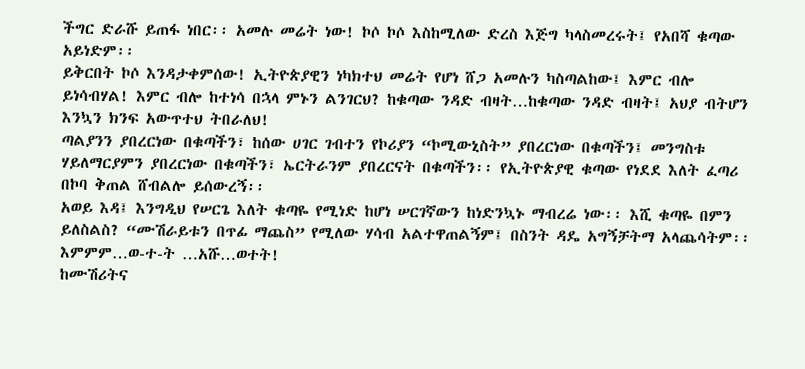ችግር ድራሹ ይጠፋ ነበር፡፡ አመሉ መሬት ነው! ኮሶ ኮሶ እስከሚለው ድረስ እጅግ ካላስመረሩት፤ የአበሻ ቁጣው አይነድም፡፡
ይቅርበት ኮሶ እንዳታቀምሰው! ኢትዮጵያዊን ነካክተህ መሬት የሆነ ሸጋ አመሉን ካስጣልከው፤ እምር ብሎ ይነሳብሃል! እምር ብሎ ከተነሳ በኋላ ምኑን ልንገርህ? ከቁጣው ንዳድ ብዛት…ከቁጣው ንዳድ ብዛት፤ አህያ ብትሆን እንኳን ክንፍ አውጥተህ ትበራለህ!
ጣልያንን ያበረርነው በቁጣችን፣ ከሰው ሀገር ገብተን የኮሪያን “ኮሚውኒስት” ያበረርነው በቁጣችን፤ መንግስቱ ሃይለማርያምን ያበረርነው በቁጣችን፣ ኤርትራንም ያበረርናት በቁጣችን፡፡ የኢትዮጵያዊ ቁጣው የነደደ እለት ፈጣሪ በኮባ ቅጠል ሸብልሎ ይሰውረኝ፡፡
አወይ እዳ፤ እንግዲህ የሠርጌ እለት ቁጣዬ የሚነድ ከሆነ ሠርገኛውን ከነድንኳኑ ማብረሬ ነው፡፡ እሺ ቁጣዬ በምን ይለስልስ? “ሙሽራይቱን በጥፊ ማጨስ” የሚለው ሃሳብ አልተዋጠልኝም፤ በስንት ዳዴ አግኝቻትማ አላጨሳትም፡፡
እምምም…ወ-ተ-ት …አሹ…ወተት!
ከሙሽሪትና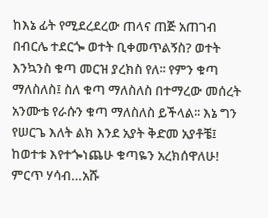ከእኔ ፊት የሚደረደረው ጠላና ጠጅ አጠገብ በብርሌ ተደርጐ ወተት ቢቀመጥልኝስ? ወተት እንኳንስ ቁጣ መርዝ ያረክስ የለ፡፡ የምን ቁጣ ማለስለስ፤ ስለ ቁጣ ማለስለስ በተማረው መሰረት አንሙቴ የራሱን ቁጣ ማለስለስ ይችላል፡፡ እኔ ግን የሠርጌ እለት ልክ እንደ አያት ቅድመ አያቶቼ፤ ከወተቱ እየተጐነጨሁ ቁጣዬን አረክሰዋለሁ!
ምርጥ ሃሳብ…አሹ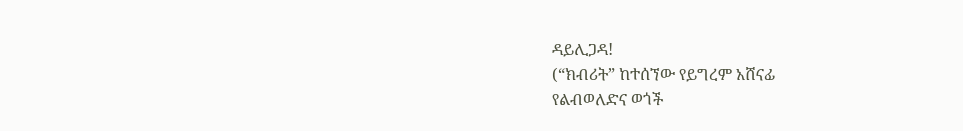ዳይሊጋዳ!
(“ክብሪት” ከተሰኘው የይግረም አሸናፊ
የልብወለድና ወጎች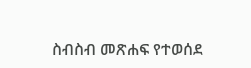ስብስብ መጽሐፍ የተወሰደ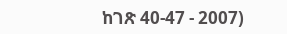ከገጽ 40-47 - 2007)